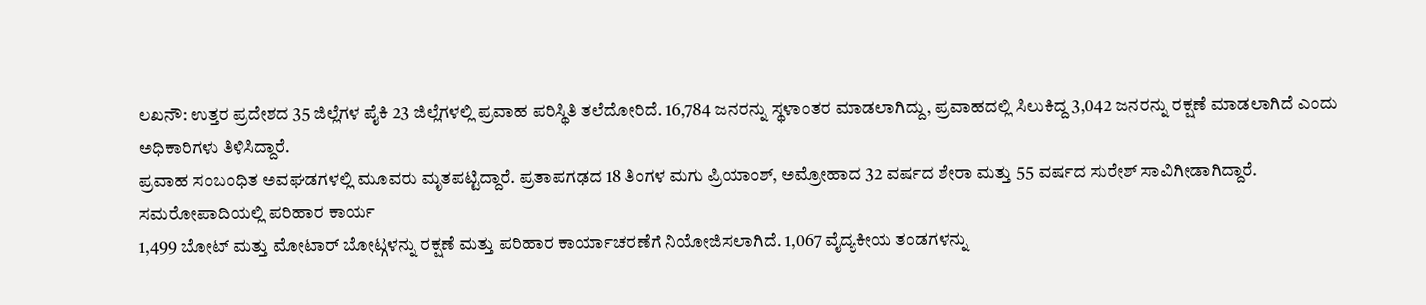ಲಖನೌ: ಉತ್ತರ ಪ್ರದೇಶದ 35 ಜಿಲ್ಲೆಗಳ ಪೈಕಿ 23 ಜಿಲ್ಲೆಗಳಲ್ಲಿ ಪ್ರವಾಹ ಪರಿಸ್ಥಿತಿ ತಲೆದೋರಿದೆ. 16,784 ಜನರನ್ನು ಸ್ಥಳಾಂತರ ಮಾಡಲಾಗಿದ್ದು, ಪ್ರವಾಹದಲ್ಲಿ ಸಿಲುಕಿದ್ದ 3,042 ಜನರನ್ನು ರಕ್ಷಣೆ ಮಾಡಲಾಗಿದೆ ಎಂದು ಅಧಿಕಾರಿಗಳು ತಿಳಿಸಿದ್ದಾರೆ.
ಪ್ರವಾಹ ಸಂಬಂಧಿತ ಅವಘಡಗಳಲ್ಲಿ ಮೂವರು ಮೃತಪಟ್ಟಿದ್ದಾರೆ. ಪ್ರತಾಪಗಢದ 18 ತಿಂಗಳ ಮಗು ಪ್ರಿಯಾಂಶ್, ಅಮ್ರೋಹಾದ 32 ವರ್ಷದ ಶೇರಾ ಮತ್ತು 55 ವರ್ಷದ ಸುರೇಶ್ ಸಾವಿಗೀಡಾಗಿದ್ದಾರೆ.
ಸಮರೋಪಾದಿಯಲ್ಲಿ ಪರಿಹಾರ ಕಾರ್ಯ
1,499 ಬೋಟ್ ಮತ್ತು ಮೋಟಾರ್ ಬೋಟ್ಗಳನ್ನು ರಕ್ಷಣೆ ಮತ್ತು ಪರಿಹಾರ ಕಾರ್ಯಾಚರಣೆಗೆ ನಿಯೋಜಿಸಲಾಗಿದೆ. 1,067 ವೈದ್ಯಕೀಯ ತಂಡಗಳನ್ನು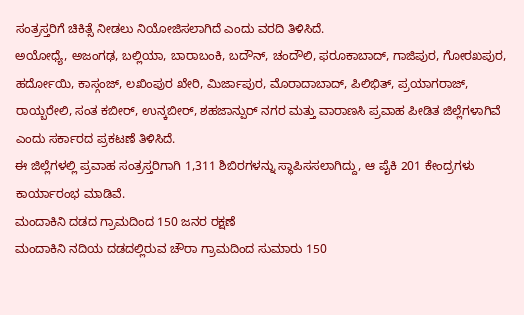ಸಂತ್ರಸ್ತರಿಗೆ ಚಿಕಿತ್ಸೆ ನೀಡಲು ನಿಯೋಜಿಸಲಾಗಿದೆ ಎಂದು ವರದಿ ತಿಳಿಸಿದೆ.
ಅಯೋಧ್ಯೆ, ಅಜಂಗಢ, ಬಲ್ಲಿಯಾ, ಬಾರಾಬಂಕಿ, ಬದೌನ್, ಚಂದೌಲಿ, ಫರೂಕಾಬಾದ್, ಗಾಜಿಪುರ, ಗೋರಖಪುರ, ಹರ್ದೋಯಿ, ಕಾಸ್ಗಂಜ್, ಲಖಿಂಪುರ ಖೇರಿ, ಮಿರ್ಜಾಪುರ, ಮೊರಾದಾಬಾದ್, ಪಿಲಿಭಿತ್, ಪ್ರಯಾಗರಾಜ್, ರಾಯ್ಬರೇಲಿ, ಸಂತ ಕಬೀರ್, ಉನ್ಕಬೀರ್, ಶಹಜಾನ್ಪುರ್ ನಗರ ಮತ್ತು ವಾರಾಣಸಿ ಪ್ರವಾಹ ಪೀಡಿತ ಜಿಲ್ಲೆಗಳಾಗಿವೆ ಎಂದು ಸರ್ಕಾರದ ಪ್ರಕಟಣೆ ತಿಳಿಸಿದೆ.
ಈ ಜಿಲ್ಲೆಗಳಲ್ಲಿ ಪ್ರವಾಹ ಸಂತ್ರಸ್ತರಿಗಾಗಿ 1,311 ಶಿಬಿರಗಳನ್ನು ಸ್ಥಾಪಿಸಸಲಾಗಿದ್ದು, ಆ ಪೈಕಿ 201 ಕೇಂದ್ರಗಳು ಕಾರ್ಯಾರಂಭ ಮಾಡಿವೆ.
ಮಂದಾಕಿನಿ ದಡದ ಗ್ರಾಮದಿಂದ 150 ಜನರ ರಕ್ಷಣೆ
ಮಂದಾಕಿನಿ ನದಿಯ ದಡದಲ್ಲಿರುವ ಚೌರಾ ಗ್ರಾಮದಿಂದ ಸುಮಾರು 150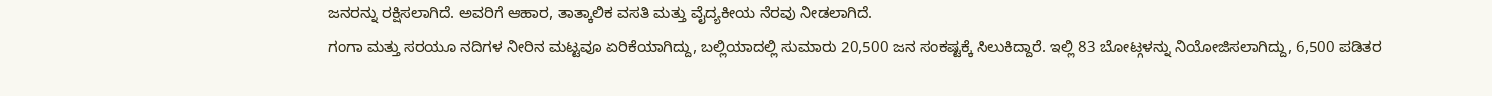ಜನರನ್ನು ರಕ್ಷಿಸಲಾಗಿದೆ. ಅವರಿಗೆ ಆಹಾರ, ತಾತ್ಕಾಲಿಕ ವಸತಿ ಮತ್ತು ವೈದ್ಯಕೀಯ ನೆರವು ನೀಡಲಾಗಿದೆ.
ಗಂಗಾ ಮತ್ತು ಸರಯೂ ನದಿಗಳ ನೀರಿನ ಮಟ್ಟವೂ ಏರಿಕೆಯಾಗಿದ್ದು, ಬಲ್ಲಿಯಾದಲ್ಲಿ ಸುಮಾರು 20,500 ಜನ ಸಂಕಷ್ಟಕ್ಕೆ ಸಿಲುಕಿದ್ದಾರೆ. ಇಲ್ಲಿ 83 ಬೋಟ್ಗಳನ್ನು ನಿಯೋಜಿಸಲಾಗಿದ್ದು, 6,500 ಪಡಿತರ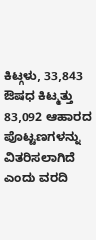ಕಿಟ್ಗಳು, 33,843 ಔಷಧ ಕಿಟ್ಮತ್ತು 83,092 ಆಹಾರದ ಪೊಟ್ಟಣಗಳನ್ನು ವಿತರಿಸಲಾಗಿದೆ ಎಂದು ವರದಿ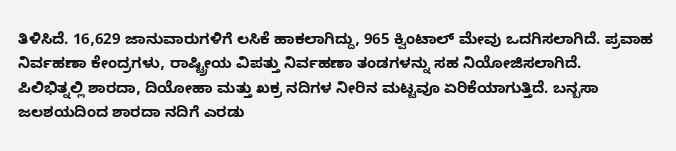ತಿಳಿಸಿದೆ. 16,629 ಜಾನುವಾರುಗಳಿಗೆ ಲಸಿಕೆ ಹಾಕಲಾಗಿದ್ದು, 965 ಕ್ವಿಂಟಾಲ್ ಮೇವು ಒದಗಿಸಲಾಗಿದೆ. ಪ್ರವಾಹ ನಿರ್ವಹಣಾ ಕೇಂದ್ರಗಳು, ರಾಷ್ಟ್ರೀಯ ವಿಪತ್ತು ನಿರ್ವಹಣಾ ತಂಡಗಳನ್ನು ಸಹ ನಿಯೋಜಿಸಲಾಗಿದೆ.
ಪಿಲಿಭಿತ್ನಲ್ಲಿ ಶಾರದಾ, ದಿಯೋಹಾ ಮತ್ತು ಖಕ್ರ ನದಿಗಳ ನೀರಿನ ಮಟ್ಟವೂ ಏರಿಕೆಯಾಗುತ್ತಿದೆ. ಬನ್ಬಸಾ ಜಲಶಯದಿಂದ ಶಾರದಾ ನದಿಗೆ ಎರಡು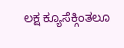ಲಕ್ಷ ಕ್ಯೂಸೆಕ್ಗಿಂತಲೂ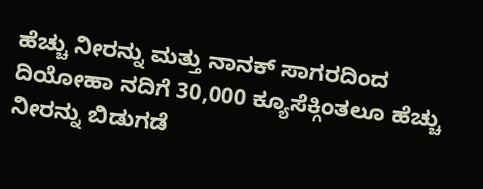ಹೆಚ್ಚು ನೀರನ್ನು ಮತ್ತು ನಾನಕ್ ಸಾಗರದಿಂದ ದಿಯೋಹಾ ನದಿಗೆ 30,000 ಕ್ಯೂಸೆಕ್ಗಿಂತಲೂ ಹೆಚ್ಚು ನೀರನ್ನು ಬಿಡುಗಡೆ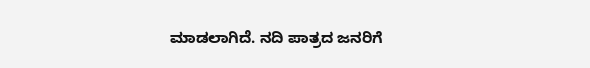ಮಾಡಲಾಗಿದೆ. ನದಿ ಪಾತ್ರದ ಜನರಿಗೆ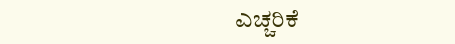ಎಚ್ಚರಿಕೆ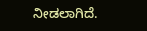ನೀಡಲಾಗಿದೆ.